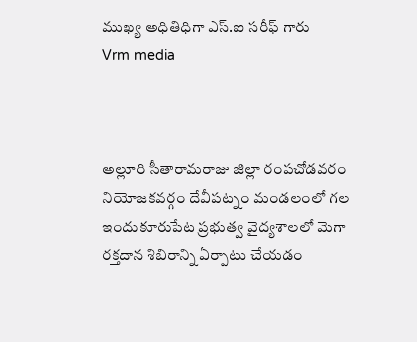ముఖ్య అధితిధిగా ఎస్.ఐ సరీఫ్ గారు
Vrm media



అల్లూరి సీతారామరాజు జిల్లా రంపచోడవరం నియోజకవర్గం దేవీపట్నం మండలంలో గల ఇందుకూరుపేట ప్రభుత్వ వైద్యశాలలో మెగా రక్తదాన శిబిరాన్ని ఏర్పాటు చేయడం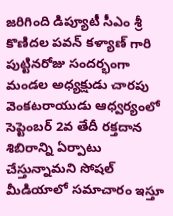జరిగింది డిప్యూటీ సీఎం శ్రీ కొణిదల పవన్ కళ్యాణ్ గారి పుట్టినరోజు సందర్భంగా మండల అధ్యక్షుడు చారపు వెంకటరాయుడు ఆధ్వర్యంలో సెప్టెంబర్ 2వ తేదీ రక్తదాన శిబిరాన్ని ఏర్పాటు చేస్తున్నామని సోషల్ మీడియాలో సమాచారం ఇస్తూ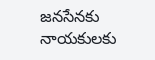జనసేనకు నాయకులకు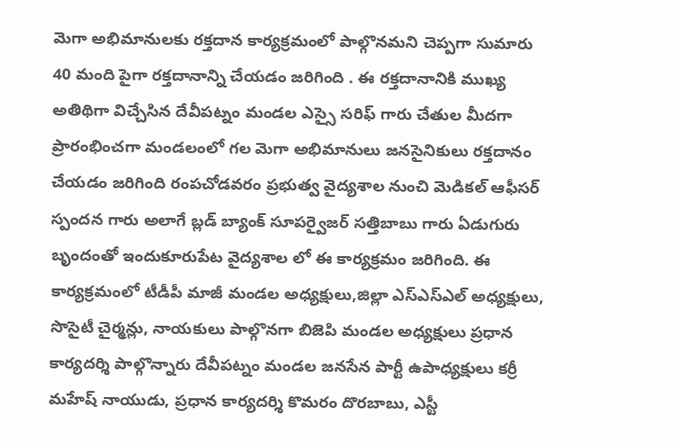మెగా అభిమానులకు రక్తదాన కార్యక్రమంలో పాల్గొనమని చెప్పగా సుమారు 40 మంది పైగా రక్తదానాన్ని చేయడం జరిగింది . ఈ రక్తదానానికి ముఖ్య అతిథిగా విచ్చేసిన దేవీపట్నం మండల ఎస్సై సరిఫ్ గారు చేతుల మీదగా ప్రారంభించగా మండలంలో గల మెగా అభిమానులు జనసైనికులు రక్తదానం చేయడం జరిగింది రంపచోడవరం ప్రభుత్వ వైద్యశాల నుంచి మెడికల్ ఆఫీసర్ స్పందన గారు అలాగే బ్లడ్ బ్యాంక్ సూపర్వైజర్ సత్తిబాబు గారు ఏడుగురు బృందంతో ఇందుకూరుపేట వైద్యశాల లో ఈ కార్యక్రమం జరిగింది. ఈ కార్యక్రమంలో టీడీపీ మాజీ మండల అధ్యక్షులు,జిల్లా ఎస్ఎస్ఎల్ అధ్యక్షులు, సొసైటీ చైర్మన్లు, నాయకులు పాల్గొనగా బిజెపి మండల అధ్యక్షులు ప్రధాన కార్యదర్శి పాల్గొన్నారు దేవీపట్నం మండల జనసేన పార్టీ ఉపాధ్యక్షులు కర్రీ మహేష్ నాయుడు, ప్రధాన కార్యదర్శి కొమరం దొరబాబు, ఎస్టీ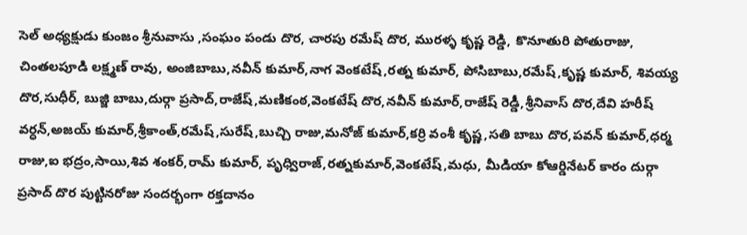సెల్ అధ్యక్షుడు కుంజం శ్రీనువాసు ,సంఘం పండు దొర, చారపు రమేష్ దొర, మురళ్ళ కృష్ణ రెడ్డి, కొనూతురి పోతురాజు, చింతలపూడి లక్ష్మణ్ రావు, అంజిబాబు,నవీన్ కుమార్,నాగ వెంకటేష్,రత్న కుమార్, పోసిబాబు,రమేష్,కృష్ణ కుమార్, శివయ్య దొర,సుధీర్, బుజ్జి బాబు,దుర్గా ప్రసాద్,రాజేష్,మణికంఠ,వెంకటేష్ దొర,నవీన్ కుమార్,రాజేష్ రెడ్డీ,శ్రీనివాస్ దొర,దేవి హరీష్ వర్ధన్,అజయ్ కుమార్,శ్రీకాంత్,రమేష్,సురేష్,బుచ్చి రాజు,మనోజ్ కుమార్,కర్రి వంశీ కృష్ణ,సతి బాబు దొర,పవన్ కుమార్,ధర్మ రాజు,ఐ భద్రం,సాయి,శివ శంకర్,రామ్ కుమార్, పృధ్విరాజ్,రత్నకుమార్,వెంకటేష్,మధు, మీడియా కోఆర్డినేటర్ కారం దుర్గా ప్రసాద్ దొర పుట్టినరోజు సందర్భంగా రక్తదానం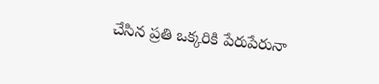చేసిన ప్రతి ఒక్కరికి పేరుపేరునా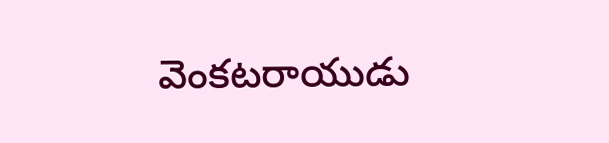వెంకటరాయుడు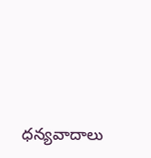ధన్యవాదాలు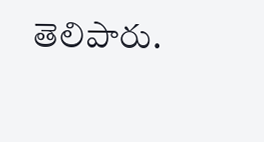తెలిపారు.